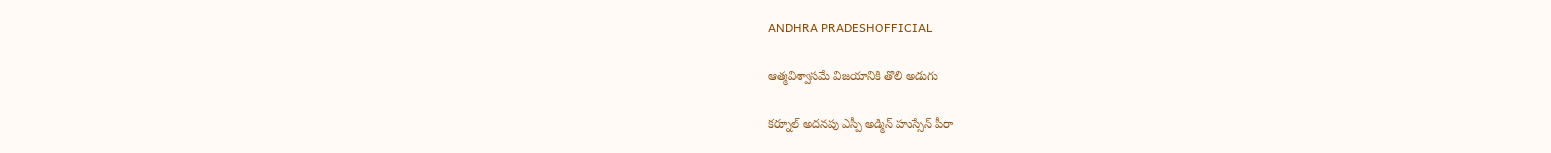ANDHRA PRADESHOFFICIAL

ఆత్మవిశ్వాసమే విజయానికి తొలి అడుగు

కర్నూల్ అదనపు ఎస్పీ అడ్మిన్ హుస్సేన్ పీరా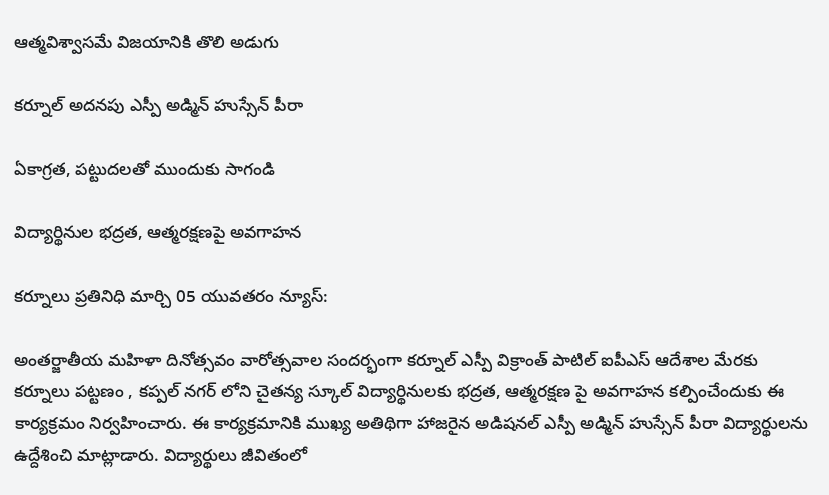ఆత్మవిశ్వాసమే విజయానికి తొలి అడుగు

కర్నూల్ అదనపు ఎస్పీ అడ్మిన్ హుస్సేన్ పీరా

ఏకాగ్రత, పట్టుదలతో ముందుకు సాగండి

విద్యార్థినుల భద్రత, ఆత్మరక్షణపై అవగాహన

కర్నూలు ప్రతినిధి మార్చి 05 యువతరం న్యూస్:

అంతర్జాతీయ మహిళా దినోత్సవం వారోత్సవాల సందర్భంగా కర్నూల్ ఎస్పీ విక్రాంత్ పాటిల్ ఐపీఎస్ ఆదేశాల మేరకు కర్నూలు పట్టణం , కప్పల్ నగర్ లోని చైతన్య స్కూల్ విద్యార్థినులకు భద్రత, ఆత్మరక్షణ పై అవగాహన కల్పించేందుకు ఈ కార్యక్రమం నిర్వహించారు. ఈ కార్యక్రమానికి ముఖ్య అతిథిగా హాజరైన అడిషనల్ ఎస్పీ అడ్మిన్ హుస్సేన్ పీరా విద్యార్థులను ఉద్దేశించి మాట్లాడారు. విద్యార్థులు జీవితంలో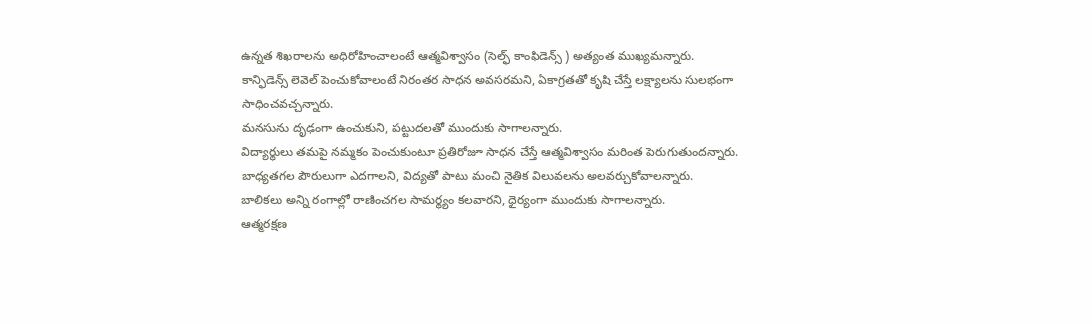ఉన్నత శిఖరాలను అధిరోహించాలంటే ఆత్మవిశ్వాసం (సెల్ఫ్ కాంఫిడెన్స్ ) అత్యంత ముఖ్యమన్నారు.
కాన్ఫిడెన్స్ లెవెల్ పెంచుకోవాలంటే నిరంతర సాధన అవసరమని, ఏకాగ్రతతో కృషి చేస్తే లక్ష్యాలను సులభంగా సాధించవచ్చన్నారు.
మనసును దృఢంగా ఉంచుకుని, పట్టుదలతో ముందుకు సాగాలన్నారు.
విద్యార్థులు తమపై నమ్మకం పెంచుకుంటూ ప్రతిరోజూ సాధన చేస్తే ఆత్మవిశ్వాసం మరింత పెరుగుతుందన్నారు.
బాధ్యతగల పౌరులుగా ఎదగాలని, విద్యతో పాటు మంచి నైతిక విలువలను అలవర్చుకోవాలన్నారు.
బాలికలు అన్ని రంగాల్లో రాణించగల సామర్థ్యం కలవారని, ధైర్యంగా ముందుకు సాగాలన్నారు.
ఆత్మరక్షణ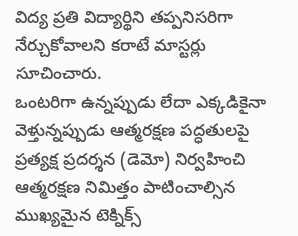విద్య ప్రతి విద్యార్థిని తప్పనిసరిగా నేర్చుకోవాలని కరాటే మాస్టర్లు సూచించారు.
ఒంటరిగా ఉన్నప్పుడు లేదా ఎక్కడికైనా వెళ్తున్నప్పుడు ఆత్మరక్షణ పద్ధతులపై ప్రత్యక్ష ప్రదర్శన (డెమో) నిర్వహించి ఆత్మరక్షణ నిమిత్తం పాటించాల్సిన ముఖ్యమైన టెక్నిక్స్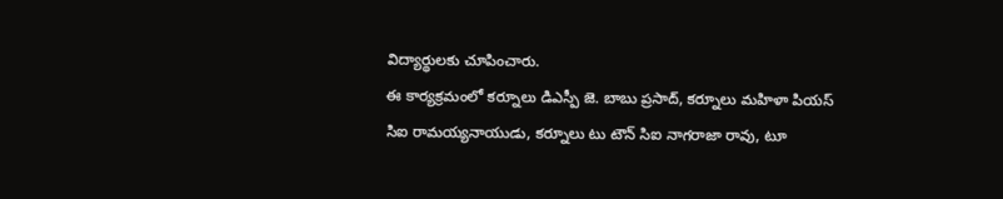విద్యార్థులకు చూపించారు.
ఈ కార్యక్రమంలో కర్నూలు డిఎస్పీ జె. బాబు ప్రసాద్, కర్నూలు మహిళా పియస్ సిఐ రామయ్యనాయుడు, కర్నూలు టు టౌన్ సిఐ నాగరాజా రావు, టూ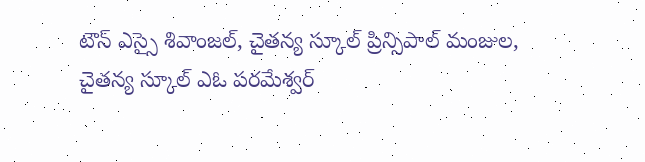టౌన్ ఎస్సై శివాంజల్, చైతన్య స్కూల్ ప్రిన్సిపాల్ మంజుల, చైతన్య స్కూల్ ఎఓ పరమేశ్వర్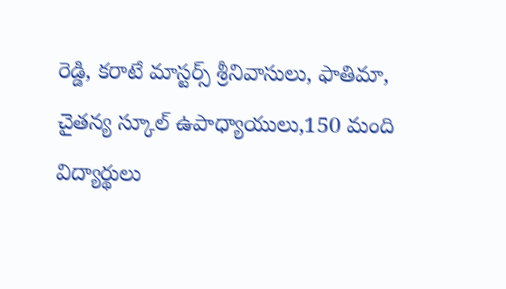రెడ్డి, కరాటే మాస్టర్స్ శ్రీనివాసులు, ఫాతిమా, చైతన్య స్కూల్ ఉపాధ్యాయులు,150 మంది విద్యార్థులు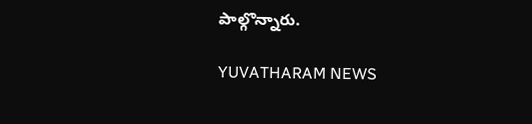పాల్గొన్నారు.

YUVATHARAM NEWS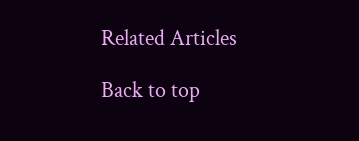Related Articles

Back to top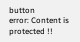button
error: Content is protected !!